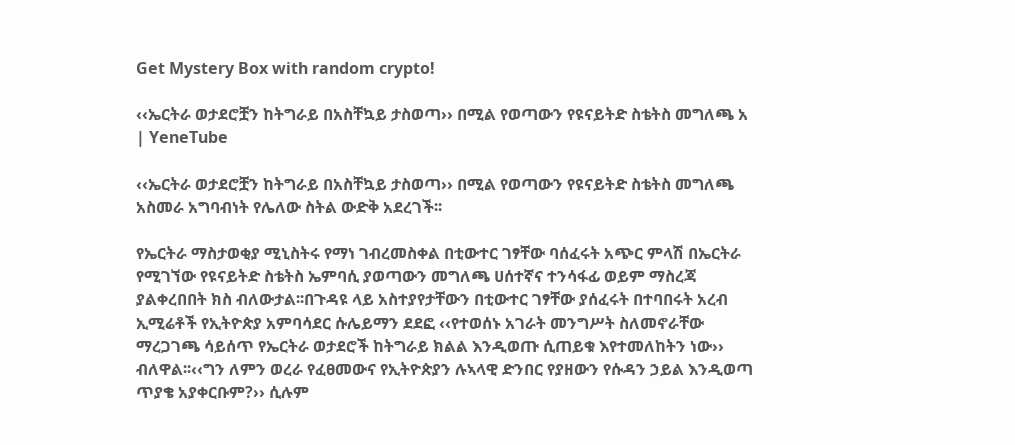Get Mystery Box with random crypto!

‹‹ኤርትራ ወታደሮቿን ከትግራይ በአስቸኳይ ታስወጣ›› በሚል የወጣውን የዩናይትድ ስቴትስ መግለጫ አ | YeneTube

‹‹ኤርትራ ወታደሮቿን ከትግራይ በአስቸኳይ ታስወጣ›› በሚል የወጣውን የዩናይትድ ስቴትስ መግለጫ አስመራ አግባብነት የሌለው ስትል ውድቅ አደረገች፡፡

የኤርትራ ማስታወቂያ ሚኒስትሩ የማነ ገብረመስቀል በቲውተር ገፃቸው ባሰፈሩት አጭር ምላሽ በኤርትራ የሚገኘው የዩናይትድ ስቴትስ ኤምባሲ ያወጣውን መግለጫ ሀሰተኛና ተንሳፋፊ ወይም ማስረጃ ያልቀረበበት ክስ ብለውታል፡፡በጉዳዩ ላይ አስተያየታቸውን በቲውተር ገፃቸው ያሰፈሩት በተባበሩት አረብ ኢሚሬቶች የኢትዮጵያ አምባሳደር ሱሌይማን ደደፎ ‹‹የተወሰኑ አገራት መንግሥት ስለመኖራቸው ማረጋገጫ ሳይሰጥ የኤርትራ ወታደሮች ከትግራይ ክልል እንዲወጡ ሲጠይቁ እየተመለከትን ነው›› ብለዋል፡፡‹‹ግን ለምን ወረራ የፈፀመውና የኢትዮጵያን ሉኣላዊ ድንበር የያዘውን የሱዳን ኃይል እንዲወጣ ጥያቄ አያቀርቡም?›› ሲሉም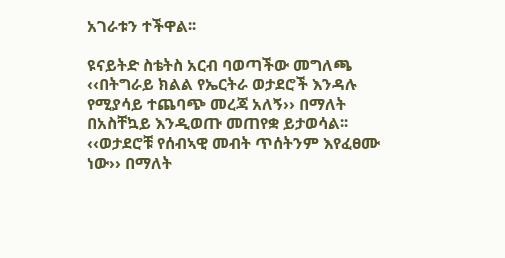አገራቱን ተችዋል፡፡

ዩናይትድ ስቴትስ አርብ ባወጣችው መግለጫ ‹‹በትግራይ ክልል የኤርትራ ወታደሮች እንዳሉ የሚያሳይ ተጨባጭ መረጃ አለኝ›› በማለት በአስቸኳይ እንዲወጡ መጠየቋ ይታወሳል፡፡‹‹ወታደሮቹ የሰብኣዊ መብት ጥሰትንም እየፈፀሙ ነው›› በማለት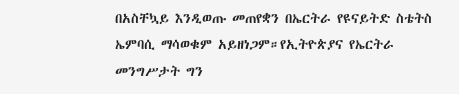በአስቸኳይ እንዲወጡ መጠየቋን በኤርትራ የዩናይትድ ስቴትስ ኤምባሲ ማሳወቁም አይዘነጋም።የኢትዮጵያና የኤርትራ መንግሥታት ግን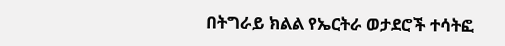በትግራይ ክልል የኤርትራ ወታደሮች ተሳትፎ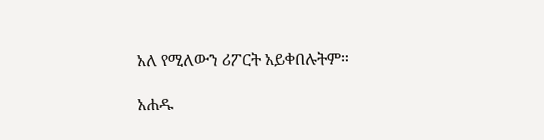አለ የሚለውን ሪፖርት አይቀበሉትም።

አሐዱ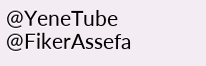@YeneTube @FikerAssefa